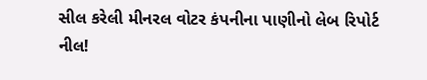સીલ કરેલી મીનરલ વોટર કંપનીના પાણીનો લેબ રિપોર્ટ નીલ!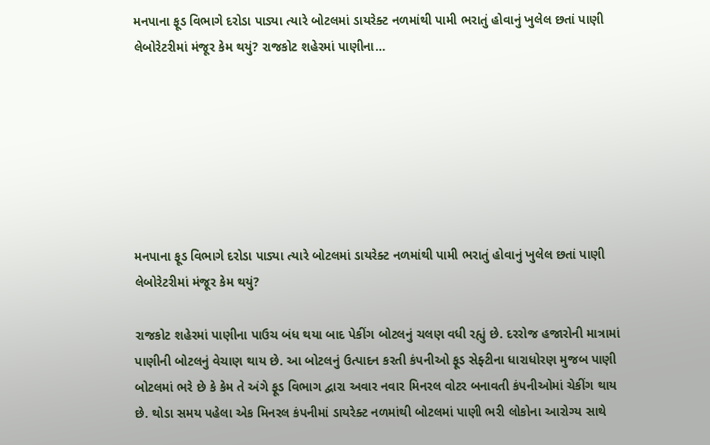મનપાના ફૂડ વિભાગે દરોડા પાડ્યા ત્યારે બોટલમાં ડાયરેક્ટ નળમાંથી પામી ભરાતું હોવાનું ખુલેલ છતાં પાણી લેબોરેટરીમાં મંજૂર કેમ થયું? રાજકોટ શહેરમાં પાણીના…







મનપાના ફૂડ વિભાગે દરોડા પાડ્યા ત્યારે બોટલમાં ડાયરેક્ટ નળમાંથી પામી ભરાતું હોવાનું ખુલેલ છતાં પાણી લેબોરેટરીમાં મંજૂર કેમ થયું?

રાજકોટ શહેરમાં પાણીના પાઉચ બંધ થયા બાદ પેકીંગ બોટલનું ચલણ વધી રહ્યું છે. દરરોજ હજારોની માત્રામાં પાણીની બોટલનું વેચાણ થાય છે. આ બોટલનું ઉત્પાદન કરતી કંપનીઓ ફૂડ સેફ્ટીના ધારાધોરણ મુજબ પાણી બોટલમાં ભરે છે કે કેમ તે અંગે ફૂડ વિભાગ દ્વારા અવાર નવાર મિનરલ વોટર બનાવતી કંપનીઓમાં ચેકીંગ થાય છે. થોડા સમય પહેલા એક મિનરલ કંપનીમાં ડાયરેક્ટ નળમાંથી બોટલમાં પાણી ભરી લોકોના આરોગ્ય સાથે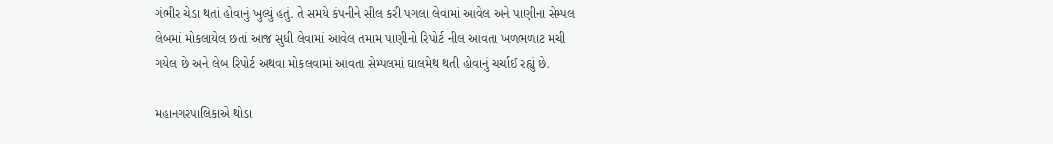ગંભીર ચેડા થતાં હોવાનું ખુલ્યું હતું. તે સમયે કંપનીને સીલ કરી પગલા લેવામાં આવેલ અને પાણીના સેમ્પલ લેબમાં મોકલાયેલ છતાં આજ સુધી લેવામાં આવેલ તમામ પાણીનો રિપોર્ટ નીલ આવતા ખળભળાટ મચી ગયેલ છે અને લેબ રિપોર્ટ અથવા મોકલવામાં આવતા સેમ્પલમાં ઘાલમેથ થતી હોવાનું ચર્ચાઈ રહ્યું છે.

મહાનગરપાલિકાએ થોડા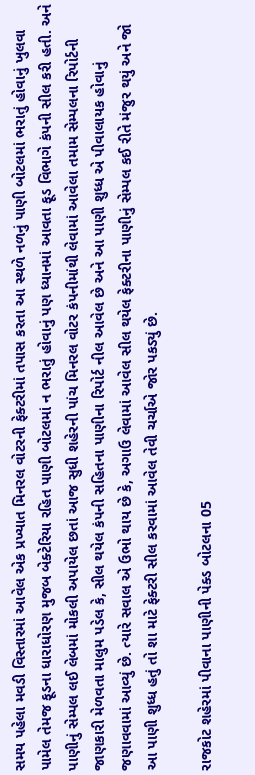સમય પહેલા મવડી વિસ્તારમાં આવેલ એક પ્રખ્યાત મિનરલ વોટરની ફેક્ટરીમાં તપાસ કરતા આ સ્થળે નળનું પાણી બોટલમાં ભરાતું હોવાનું ખુલવા પામેલ તેમજ ફૂડના ધારાધોરણ મુજબ બેક્ટેરિયા રહિત પાણી બોટલમાં ન ભરાતું હોવાનું પણ ધ્યાનમાં આવતા ફૂડ વિભાગે કંપની સીલ કરી હતી. અને પાણીનું સેમ્પલ લઈ લેબમાં મોકલી અપાયેલ છતાં આજ સુધી શહેરની પાંચ મિનરલ વોટર કંપનીમાંથી લેવામાં આવેલા તમામ સેમ્પલના રિપોર્ટની જાણકારી મેળવતા માલુમ પડેલ કે, સીલ થયેલ કંપની સહિતના પાણીના રિપોર્ટ નીલ આવેલ છે અને આ પાણી શુધ્ધ એ પીવાલાયક હોવાનું જણાવવામાં આવ્યું છે. ત્યારે સવાલ એ ઉભો થાય છે કે, અગાઉ લેવામાં આવેલ સીલ થયેલ ફેક્ટરીના પાણીનું સેમ્પલ કઈ રીતે મંજુર થયું અને જો આ પાણી શુધ્ધ હતું તો શા માટે ફેક્ટરી સીલ કરવામાં આવેલ તેવી ચર્ચાએ જોર પકડ્યું છે.

રાજકોટ શહેરમાં પીવાના પાણીની પેક્ડ બોટલના 05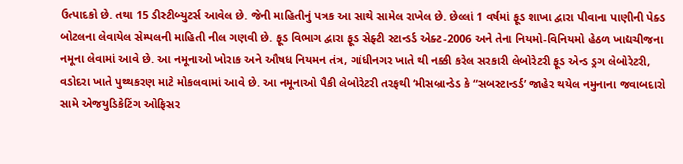ઉત્પાદકો છે. તથા 15 ડીસ્ટીબ્યુટર્સ આવેલ છે. જેની માહિતીનું પત્રક આ સાથે સામેલ રાખેલ છે. છેલ્લાં 1 વર્ષમાં ફૂડ શાખા દ્વારા પીવાના પાણીની પેક્ડ બોટલના લેવાયેલ સેમ્પલની માહિતી નીલ ગણવી છે. ફૂડ વિભાગ દ્વારા ફૂડ સેફ્ટી સ્ટાન્ડર્ડ એક્ટ-2006 અને તેના નિયમો-વિનિયમો હેઠળ ખાદ્યચીજના નમૂના લેવામાં આવે છે. આ નમૂનાઓ ખોરાક અને ઔષધ નિયમન તંત્ર, ગાંધીનગર ખાતે થી નક્કી કરેલ સરકારી લેબોરેટરી ફૂડ એન્ડ ડ્રગ લેબોરેટરી, વડોદરા ખાતે પુથ્થકરણ માટે મોકલવામાં આવે છે. આ નમૂનાઓ પૈકી લેબોરેટરી તરફથી ‘મીસબ્રાન્ડેડ કે “સબસ્ટાન્ડર્ડ’ જાહેર થયેલ નમુનાના જવાબદારો સામે એજયુડિકેટિંગ ઓફિસર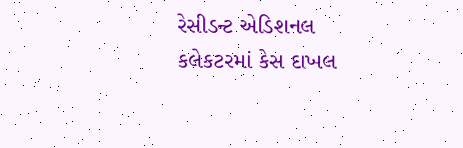રેસીડન્ટ એડિશનલ કલેકટરમાં કેસ દાખલ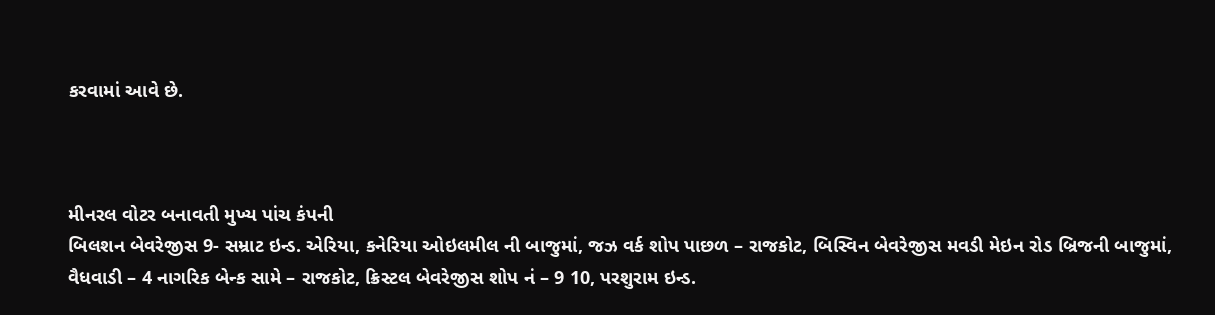કરવામાં આવે છે.



મીનરલ વોટર બનાવતી મુખ્ય પાંચ કંપની
બિલશન બેવરેજીસ 9- સમ્રાટ ઇન્ડ. એરિયા, કનેરિયા ઓઇલમીલ ની બાજુમાં, જઝ વર્ક શોપ પાછળ – રાજકોટ, બિસ્વિન બેવરેજીસ મવડી મેઇન રોડ બ્રિજની બાજુમાં, વૈધવાડી – 4 નાગરિક બેન્ક સામે – રાજકોટ, ક્રિસ્ટલ બેવરેજીસ શોપ નં – 9 10, પરશુરામ ઇન્ડ.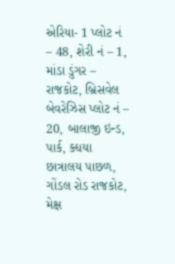એરિયા- 1 પ્લોટ નં – 48, શેરી નં – 1, માંડા ડુંગર – રાજકોટ, બ્રિસવેલ બેવરેઝિસ પ્લોટ નં – 20, બાલાજી ઇન્ડ, પાર્ક, ક્ધયા છાત્રાલય પાછળ, ગોંડલ રોડ રાજકોટ, મેક્ષ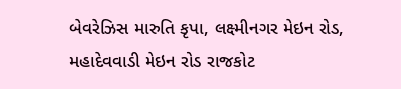બેવરેઝિસ મારુતિ કૃપા, લક્ષ્મીનગર મેઇન રોડ, મહાદેવવાડી મેઇન રોડ રાજકોટ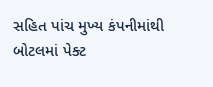સહિત પાંચ મુખ્ય કંપનીમાંથી બોટલમાં પેક્ટ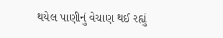થયેલ પાણીનું વેચાણ થઈ રહ્યું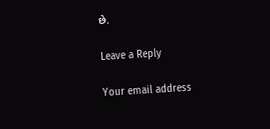છે.

Leave a Reply

Your email address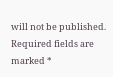will not be published. Required fields are marked *